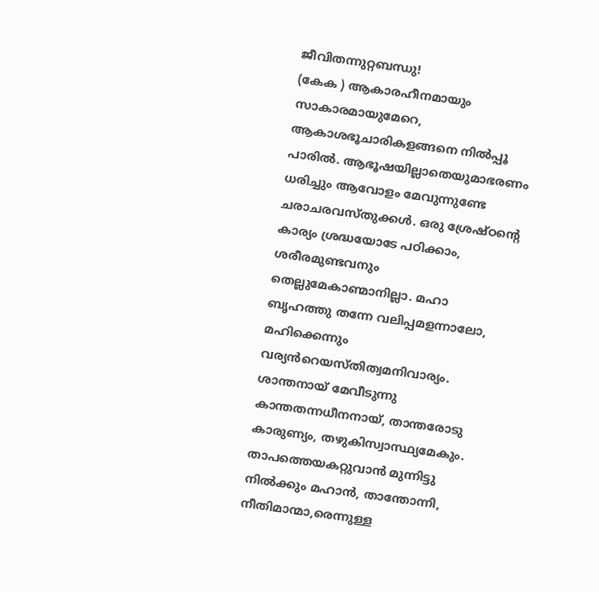ജീവിതന്നുറ്റബന്ധു!
(കേക ) ആകാരഹീനമായും സാകാരമായുമേറെ, ആകാശഭൂചാരികളങ്ങനെ നിൽപ്പൂ പാരിൽ. ആഭൂഷയില്ലാതെയുമാഭരണം ധരിച്ചും ആവോളം മേവുന്നുണ്ടേ ചരാചരവസ്തുക്കൾ. ഒരു ശ്രേഷ്ഠന്റെ കാര്യം ശ്രദ്ധയോടേ പഠിക്കാം, ശരീരമുണ്ടവനും തെല്ലുമേകാണ്മാനില്ലാ. മഹാ ബൃഹത്തു തന്നേ വലിപ്പമളന്നാലോ, മഹിക്കെന്നും വര്യൻറെയസ്തിത്വമനിവാര്യം. ശാന്തനായ് മേവീടുന്നു കാന്തതന്നധീനനായ്, താന്തരോടു കാരുണ്യം, തഴുകിസ്വാസ്ഥ്യമേകും. താപത്തെയകറ്റുവാൻ മുന്നിട്ടു നിൽക്കും മഹാൻ, താന്തോന്നി, നീതിമാന്മാ,രെന്നുള്ള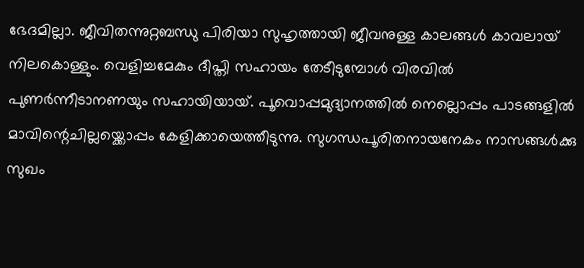ഭേദമില്ലാ. ജീവിതന്നുറ്റബന്ധു പിരിയാ സുഹൃത്തായി ജീവനുള്ള കാലങ്ങൾ കാവലായ് നിലകൊള്ളും. വെളിച്ചമേകും ദീപ്തി സഹായം തേടീടുമ്പോൾ വിരവിൽ പുണർന്നീടാനണയും സഹായിയായ്. പൂവൊപ്പമുദ്യാനത്തിൽ നെല്ലൊപ്പം പാടങ്ങളിൽ മാവിന്റെചില്ലയ്ക്കൊപ്പം കേളിക്കായെത്തീടുന്നു. സുഗന്ധപൂരിതനായനേകം നാസങ്ങൾക്കു സുഖം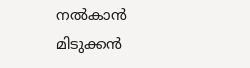നൽകാൻ മിടുക്കൻ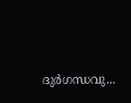ദുർഗന്ധവു...